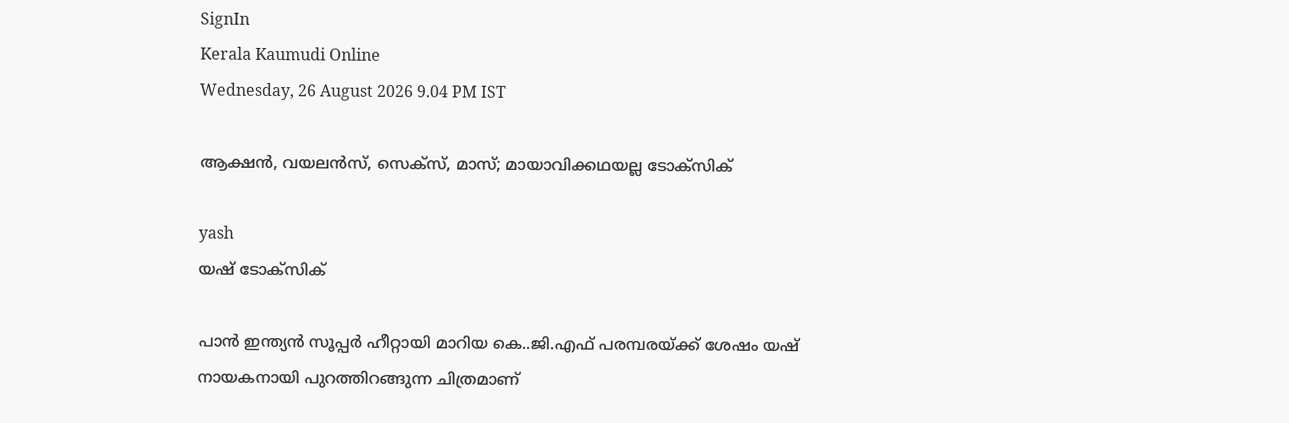SignIn
Kerala Kaumudi Online
Wednesday, 26 August 2026 9.04 PM IST

ആക്ഷൻ, വയലൻസ്, സെക്സ്, മാസ്; മായാവിക്കഥയല്ല ടോക്സിക്

yash
യഷ് ടോക്സിക്

പാൻ ഇന്ത്യൻ സൂപ്പർ ഹീറ്റായി മാറിയ കെ..ജി.എഫ് പരമ്പരയ്ക്ക് ശേഷം യഷ് നായകനായി പുറത്തിറങ്ങുന്ന ചിത്രമാണ്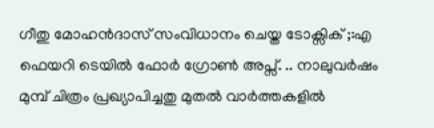ഗീതു മോഹൻദാസ് സംവിധാനം ചെയ്ത ടോക്സിക് ;:എ ഫെയറി ടെയിൽ ഫോർ ഗ്രോൺ അപ്സ്. .. നാലുവർഷം മുമ്പ് ചിത്രം പ്രഖ്യാപിച്ചതു മുതൽ വാർത്തകളിൽ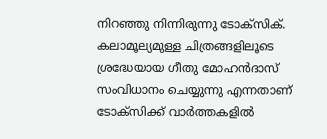നിറഞ്ഞു നിന്നിരുന്നു ടോക്സിക്. കലാമൂല്യമുള്ള ചിത്രങ്ങളിലൂടെ ശ്രദ്ധേയായ ഗീതു മോഹൻദാസ് സംവിധാനം ചെയ്യുന്നു എന്നതാണ് ടോക്‌സിക്ക് വാർത്തകളിൽ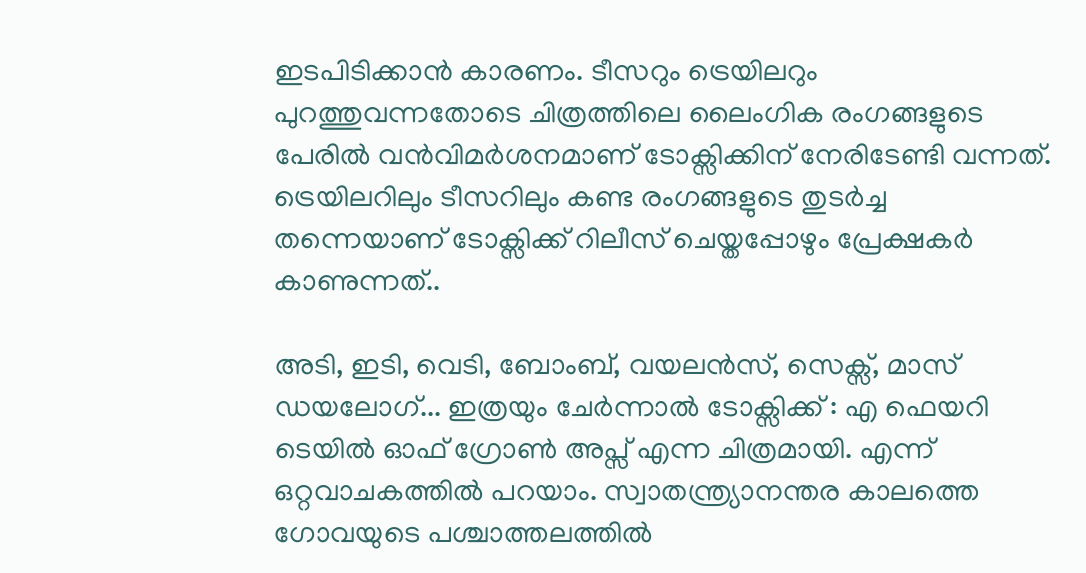ഇടപിടിക്കാൻ കാരണം. ടീസറും ട്രെയിലറും പുറത്തുവന്നതോടെ ചിത്രത്തിലെ ലൈംഗിക രംഗങ്ങളുടെ പേരിൽ വൻവിമർശനമാണ് ടോക്സിക്കിന് നേരിടേണ്ടി വന്നത്. ട്രെയിലറിലും ടീസറിലും കണ്ട രംഗങ്ങളുടെ തുടർച്ച തന്നെയാണ് ടോക്സിക്ക് റിലീസ് ചെയ്തപ്പോഴും പ്രേക്ഷകർ കാണുന്നത്..

അടി, ഇടി, വെടി, ബോംബ്, വയലൻസ്, സെക്സ്, മാസ് ഡയലോഗ്... ഇത്രയും ചേർന്നാൽ ടോക്സിക്ക് : എ ഫെയറി ടെയിൽ ഓഫ് ഗ്രോൺ അപ്സ് എന്ന ചിത്രമായി. എന്ന് ഒറ്റവാചകത്തിൽ പറയാം. സ്വാതന്ത്ര്യാനന്തര കാലത്തെ ഗോവയുടെ പശ്ചാത്തലത്തിൽ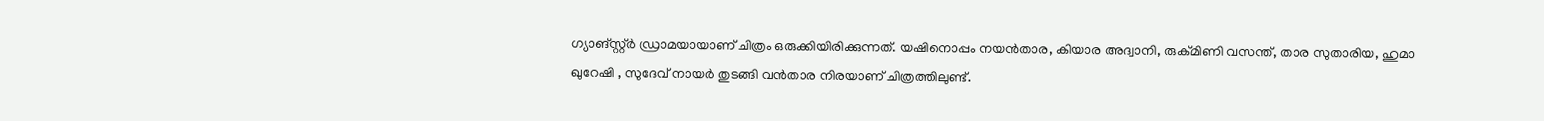ഗ്യാങ്സ്റ്റ്ർ ഡ്രാമയായാണ് ചിത്രം ഒരുക്കിയിരിക്കുന്നത്. യഷിനൊപ്പം നയൻതാര, കിയാര അദ്വാനി, രുക്മിണി വസന്ത്, താര സുതാരിയ, ഹുമാ ഖുറേഷി , സുദേവ് നായർ തുടങ്ങി വൻതാര നിരയാണ് ചിത്രത്തിലുണ്ട്.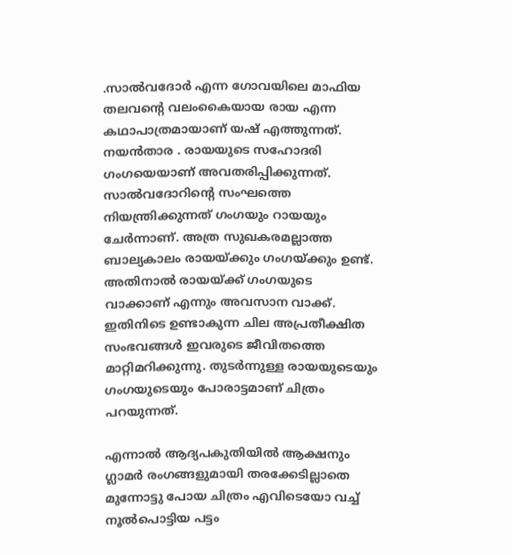.സാൽവദോർ എന്ന ഗോവയിലെ മാഫിയ തലവന്റെ വലംകൈയായ രായ എന്ന കഥാപാത്രമായാണ് യഷ് എത്തുന്നത്. നയൻതാര . രായയുടെ സഹോദരി ഗംഗയെയാണ് അവതരിപ്പിക്കുന്നത്. സാൽവദോറിന്റെ സംഘത്തെ നിയന്ത്രിക്കുന്നത് ഗംഗയും റായയും ചേർന്നാണ്. അത്ര സുഖകരമല്ലാത്ത ബാല്യകാലം രായയ്ക്കും ഗംഗയ്ക്കും ഉണ്ട്. അതിനാൽ രായയ്ക്ക് ഗംഗയുടെ വാക്കാണ് എന്നും അവസാന വാക്ക്. ഇതിനിടെ ഉണ്ടാകുന്ന ചില അപ്രതീക്ഷിത സംഭവങ്ങൾ ഇവരുടെ ജീവിതത്തെ മാറ്റിമറിക്കുന്നു. തുടർന്നുള്ള രായയുടെയും ഗംഗയുടെയും പോരാട്ടമാണ് ചിത്രം പറയുന്നത്.

എന്നാൽ ആദ്യപകുതിയിൽ ആക്ഷനും ഗ്ലാമർ രംഗങ്ങളുമായി തരക്കേടില്ലാതെ മുന്നോട്ടു പോയ ചിത്രം എവിടെയോ വച്ച് നൂൽപൊട്ടിയ പട്ടം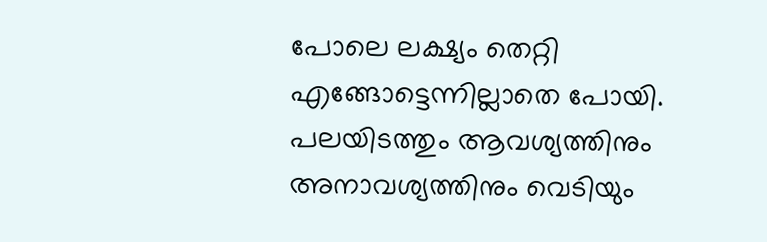പോലെ ലക്ഷ്യം തെറ്റി എങ്ങോട്ടെന്നില്ലാതെ പോയി. പലയിടത്തും ആവശ്യത്തിനും അനാവശ്യത്തിനും വെടിയും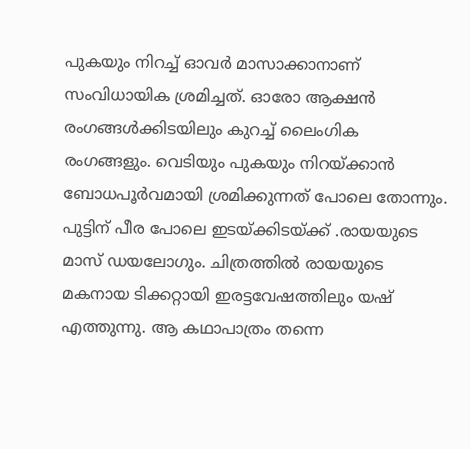പുകയും നിറച്ച് ഓവർ മാസാക്കാനാണ് സംവിധായിക ശ്രമിച്ചത്. ഓരോ ആക്ഷൻ രംഗങ്ങൾക്കിടയിലും കുറച്ച് ലൈംഗിക രംഗങ്ങളും. വെടിയും പുകയും നിറയ്ക്കാൻ ബോധപൂർവമായി ശ്രമിക്കുന്നത് പോലെ തോന്നും. പുട്ടിന് പീര പോലെ ഇടയ്ക്കിടയ്ക്ക് .രായയുടെ മാസ് ഡയലോഗും. ചിത്രത്തിൽ രായയുടെ മകനായ ടിക്കറ്റായി ഇരട്ടവേഷത്തിലും യഷ് എത്തുന്നു. ആ കഥാപാത്രം തന്നെ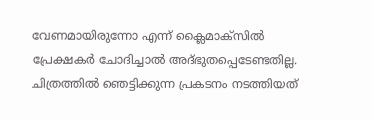വേണമായിരുന്നോ എന്ന് ക്ലൈമാക്സിൽ പ്രേക്ഷകർ ചോദിച്ചാൽ അദ്ഭുതപ്പെടേണ്ടതില്ല. ചിത്രത്തിൽ ഞെട്ടിക്കുന്ന പ്രകടനം നടത്തിയത്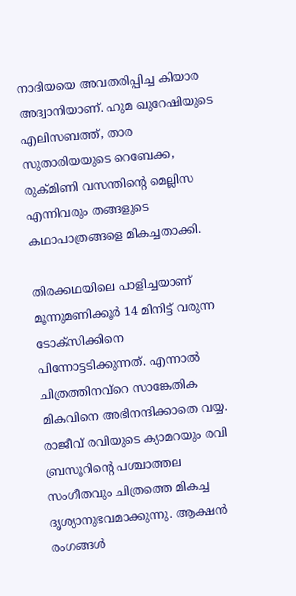നാദിയയെ അവതരിപ്പിച്ച കിയാര അദ്വാനിയാണ്. ഹുമ ഖുറേഷിയുടെ എലിസബത്ത്, താര സുതാരിയയുടെ റെബേക്ക, രുക്മിണി വസന്തിന്റെ മെല്ലിസ എന്നിവരും തങ്ങളുടെ കഥാപാത്രങ്ങളെ മികച്ചതാക്കി.

തിരക്കഥയിലെ പാളിച്ചയാണ് മൂന്നുമണിക്കൂർ 14 മിനിട്ട് വരുന്ന ടോക്സിക്കിനെ പിന്നോട്ടടിക്കുന്നത്. എന്നാൽ ചിത്രത്തിനവ്റെ സാങ്കേതിക മികവിനെ അഭിനന്ദിക്കാതെ വയ്യ. രാജീവ് രവിയുടെ ക്യാമറയും രവി ബ്രസൂറിന്റെ പശ്ചാത്തല സംഗീതവും ചിത്രത്തെ മികച്ച ദൃശ്യാനുഭവമാക്കുന്നു. ആക്ഷൻ രംഗങ്ങൾ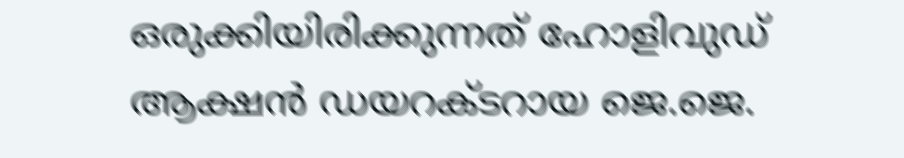ഒരുക്കിയിരിക്കുന്നത് ഹോളിവുഡ് ആക്ഷൻ ഡയറക്ടറായ ജെ.ജെ.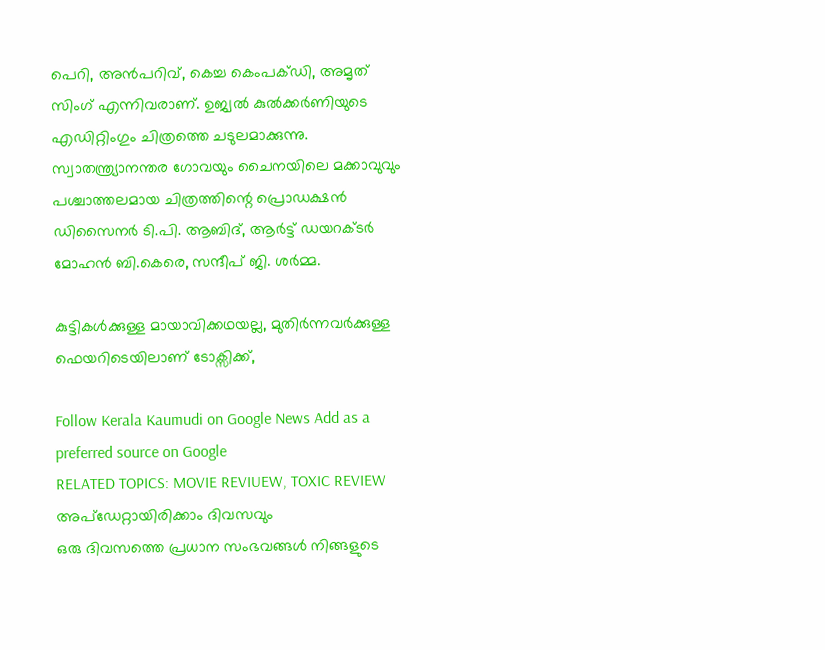പെറി, അൻപറിവ്, കെച്ച കെംപക്‌ഡി, അമൃത് സിംഗ് എന്നിവരാണ്. ഉജ്വൽ കുൽക്കർണിയുടെ എഡിറ്റിംഗും ചിത്രത്തെ ചടുലമാക്കുന്നു. സ്വാതന്ത്ര്യാനന്തര ഗോവയും ചൈനയിലെ മക്കാവുവും പശ്ചാത്തലമായ ചിത്രത്തിന്റെ പ്രൊഡക്ഷൻ ഡിസൈന‍ർ ടി.പി. ആബിദ്, ആർട്ട് ഡയറക്ടർ മോഹൻ ബി.കെരെ, സന്ദീപ് ജി. ശർമ്മ.

കുട്ടികൾക്കുള്ള മായാവിക്കഥയല്ല, മുതിർന്നവർക്കുള്ള ഫെയറിടെയിലാണ് ടോക്സിക്ക്,

Follow Kerala Kaumudi on Google News Add as a preferred source on Google
RELATED TOPICS: MOVIE REVIUEW, TOXIC REVIEW
അപ്ഡേറ്റായിരിക്കാം ദിവസവും
ഒരു ദിവസത്തെ പ്രധാന സംഭവങ്ങൾ നിങ്ങളുടെ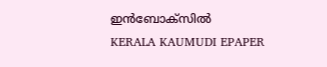ഇൻബോക്സിൽ
KERALA KAUMUDI EPAPER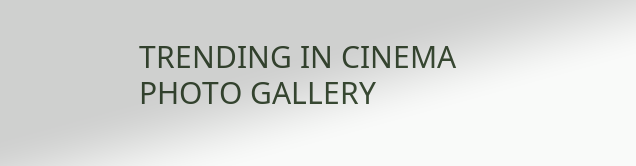TRENDING IN CINEMA
PHOTO GALLERY